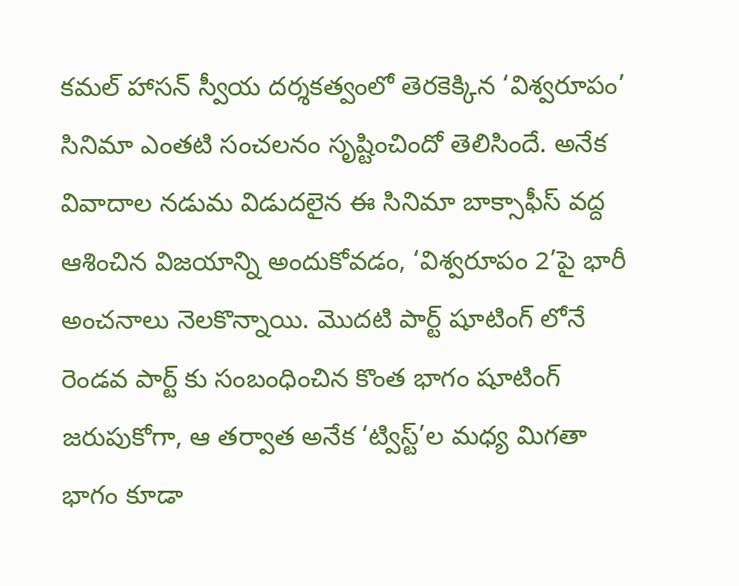కమల్ హాసన్ స్వీయ దర్శకత్వంలో తెరకెక్కిన ‘విశ్వరూపం’ సినిమా ఎంతటి సంచలనం సృష్టించిందో తెలిసిందే. అనేక వివాదాల నడుమ విడుదలైన ఈ సినిమా బాక్సాఫీస్ వద్ద ఆశించిన విజయాన్ని అందుకోవడం, ‘విశ్వరూపం 2’పై భారీ అంచనాలు నెలకొన్నాయి. మొదటి పార్ట్ షూటింగ్ లోనే రెండవ పార్ట్ కు సంబంధించిన కొంత భాగం షూటింగ్ జరుపుకోగా, ఆ తర్వాత అనేక ‘ట్విస్ట్’ల మధ్య మిగతా భాగం కూడా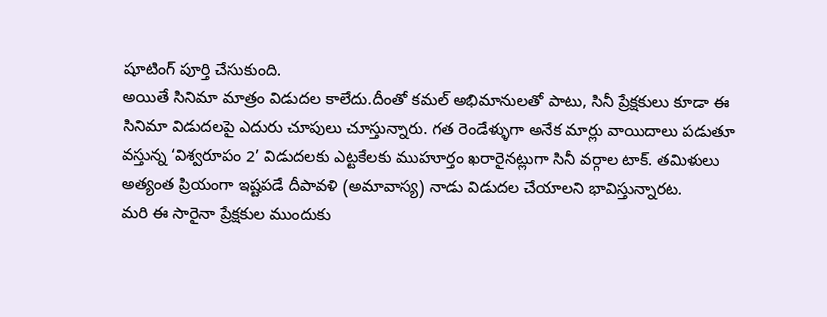షూటింగ్ పూర్తి చేసుకుంది.
అయితే సినిమా మాత్రం విడుదల కాలేదు.దీంతో కమల్ అభిమానులతో పాటు, సినీ ప్రేక్షకులు కూడా ఈ సినిమా విడుదలపై ఎదురు చూపులు చూస్తున్నారు. గత రెండేళ్ళుగా అనేక మార్లు వాయిదాలు పడుతూ వస్తున్న ‘విశ్వరూపం 2’ విడుదలకు ఎట్టకేలకు ముహూర్తం ఖరారైనట్లుగా సినీ వర్గాల టాక్. తమిళులు అత్యంత ప్రియంగా ఇష్టపడే దీపావళి (అమావాస్య) నాడు విడుదల చేయాలని భావిస్తున్నారట.
మరి ఈ సారైనా ప్రేక్షకుల ముందుకు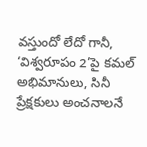వస్తుందో లేదో గానీ, ‘విశ్వరూపం 2’పై కమల్ అభిమానులు, సినీ ప్రేక్షకులు అంచనాలనే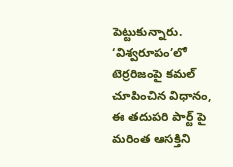పెట్టుకున్నారు. ‘విశ్వరూపం’లో టెర్రరిజంపై కమల్ చూపించిన విధానం, ఈ తదుపరి పార్ట్ పై మరింత ఆసక్తిని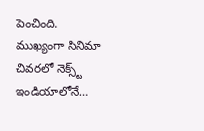పెంచింది. ముఖ్యంగా సినిమా చివరలో నెక్స్ట్ ఇండియాలోనే…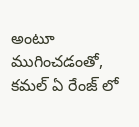అంటూ ముగించడంతో, కమల్ ఏ రేంజ్ లో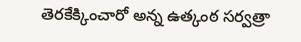తెరకేక్కించారో అన్న ఉత్కంఠ సర్వత్రా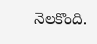నెలకొంది.